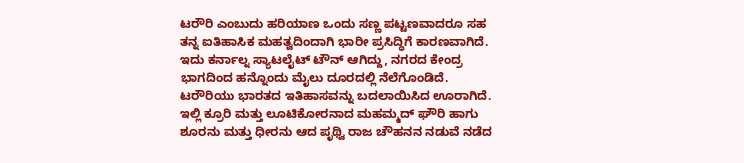ಟರೌರಿ ಎಂಬುದು ಹರಿಯಾಣ ಒಂದು ಸಣ್ಣ ಪಟ್ಟಣವಾದರೂ ಸಹ ತನ್ನ ಐತಿಹಾಸಿಕ ಮಹತ್ವದಿಂದಾಗಿ ಭಾರೀ ಪ್ರಸಿದ್ಧಿಗೆ ಕಾರಣವಾಗಿದೆ. ಇದು ಕರ್ನಾಲ್ನ ಸ್ಯಾಟಲೈಟ್ ಟೌನ್ ಆಗಿದ್ದು, ನಗರದ ಕೇಂದ್ರ ಭಾಗದಿಂದ ಹನ್ನೊಂದು ಮೈಲು ದೂರದಲ್ಲಿ ನೆಲೆಗೊಂಡಿದೆ. ಟರೌರಿಯು ಭಾರತದ ಇತಿಹಾಸವನ್ನು ಬದಲಾಯಿಸಿದ ಊರಾಗಿದೆ. ಇಲ್ಲಿ ಕ್ರೂರಿ ಮತ್ತು ಲೂಟಿಕೋರನಾದ ಮಹಮ್ಮದ್ ಘೌರಿ ಹಾಗು ಶೂರನು ಮತ್ತು ಧೀರನು ಆದ ಪೃಥ್ವಿ ರಾಜ ಚೌಹನನ ನಡುವೆ ನಡೆದ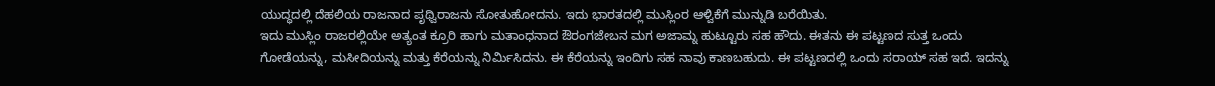ಯುದ್ಧದಲ್ಲಿ ದೆಹಲಿಯ ರಾಜನಾದ ಪೃಥ್ವಿರಾಜನು ಸೋತುಹೋದನು. ಇದು ಭಾರತದಲ್ಲಿ ಮುಸ್ಲಿಂರ ಆಳ್ವಿಕೆಗೆ ಮುನ್ನುಡಿ ಬರೆಯಿತು.
ಇದು ಮುಸ್ಲಿಂ ರಾಜರಲ್ಲಿಯೇ ಅತ್ಯಂತ ಕ್ರೂರಿ ಹಾಗು ಮತಾಂಧನಾದ ಔರಂಗಜೇಬನ ಮಗ ಅಜಾಮ್ನ ಹುಟ್ಟೂರು ಸಹ ಹೌದು. ಈತನು ಈ ಪಟ್ಟಣದ ಸುತ್ತ ಒಂದು ಗೋಡೆಯನ್ನು, ಮಸೀದಿಯನ್ನು ಮತ್ತು ಕೆರೆಯನ್ನು ನಿರ್ಮಿಸಿದನು. ಈ ಕೆರೆಯನ್ನು ಇಂದಿಗು ಸಹ ನಾವು ಕಾಣಬಹುದು. ಈ ಪಟ್ಟಣದಲ್ಲಿ ಒಂದು ಸರಾಯ್ ಸಹ ಇದೆ. ಇದನ್ನು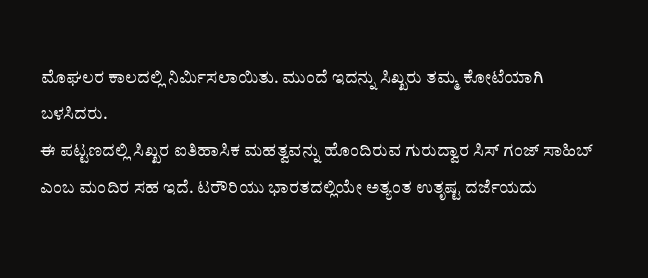ಮೊಘಲರ ಕಾಲದಲ್ಲಿ ನಿರ್ಮಿಸಲಾಯಿತು. ಮುಂದೆ ಇದನ್ನು ಸಿಖ್ಖರು ತಮ್ಮ ಕೋಟೆಯಾಗಿ ಬಳಸಿದರು.
ಈ ಪಟ್ಟಣದಲ್ಲಿ ಸಿಖ್ಖರ ಐತಿಹಾಸಿಕ ಮಹತ್ವವನ್ನು ಹೊಂದಿರುವ ಗುರುದ್ವಾರ ಸಿಸ್ ಗಂಜ್ ಸಾಹಿಬ್ ಎಂಬ ಮಂದಿರ ಸಹ ಇದೆ. ಟರೌರಿಯು ಭಾರತದಲ್ಲಿಯೇ ಅತ್ಯಂತ ಉತೃಷ್ಟ ದರ್ಜೆಯದು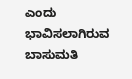ಎಂದು ಭಾವಿಸಲಾಗಿರುವ ಬಾಸುಮತಿ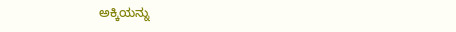ಅಕ್ಕಿಯನ್ನು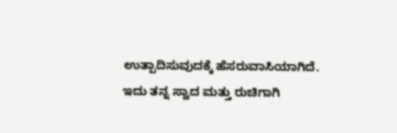ಉತ್ಪಾದಿಸುವುದಕ್ಕೆ ಹೆಸರುವಾಸಿಯಾಗಿದೆ. ಇದು ತನ್ನ ಸ್ವಾದ ಮತ್ತು ರುಚಿಗಾಗಿ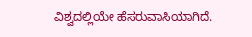ವಿಶ್ವದಲ್ಲಿಯೇ ಹೆಸರುವಾಸಿಯಾಗಿದೆ.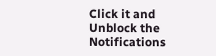Click it and Unblock the Notifications